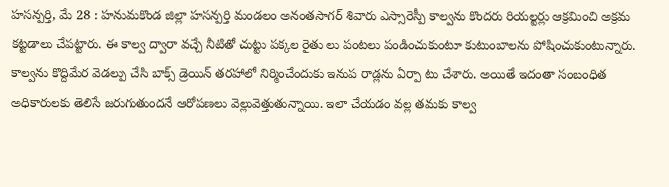హసన్పర్తి, మే 28 : హనుమకొండ జిల్లా హసన్పర్తి మండలం అనంతసాగర్ శివారు ఎస్సారెస్పీ కాల్వను కొందరు రియల్టర్లు ఆక్రమించి అక్రమ కట్టడాలు చేపట్టారు. ఈ కాల్వ ద్వారా వచ్చే నీటితో చుట్టు పక్కల రైతు లు పంటలు పండించుకుంటూ కుటుంబాలను పోషించుకుంటున్నారు. కాల్వను కొద్దిమేర వెడల్పు చేసి బాక్స్ డ్రెయిన్ తరహాలో నిర్మించేందుకు ఇనుప రాడ్లను ఏర్పా టు చేశారు. అయితే ఇదంతా సంబంధిత అధికారులకు తెలిసే జరుగుతుందనే ఆరోపణలు వెల్లువెత్తుతున్నాయి. ఇలా చేయడం వల్ల తమకు కాల్వ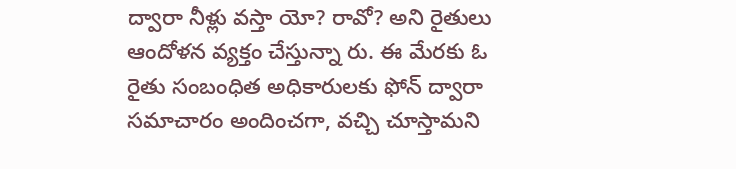ద్వారా నీళ్లు వస్తా యో? రావో? అని రైతులు ఆందోళన వ్యక్తం చేస్తున్నా రు. ఈ మేరకు ఓ రైతు సంబంధిత అధికారులకు ఫోన్ ద్వారా సమాచారం అందించగా, వచ్చి చూస్తామని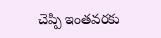చెప్పి ఇంతవరకు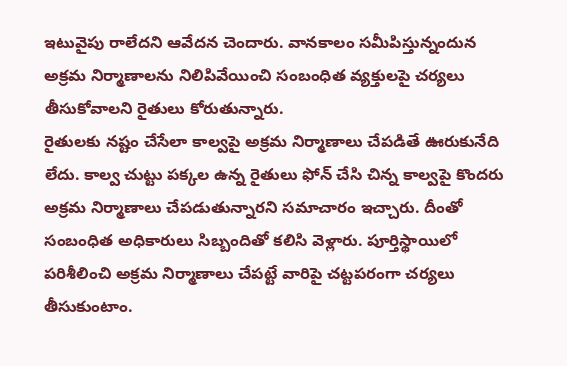ఇటువైపు రాలేదని ఆవేదన చెందారు. వానకాలం సమీపిస్తున్నందున అక్రమ నిర్మాణాలను నిలిపివేయించి సంబంధిత వ్యక్తులపై చర్యలు తీసుకోవాలని రైతులు కోరుతున్నారు.
రైతులకు నష్టం చేసేలా కాల్వపై అక్రమ నిర్మాణాలు చేపడితే ఊరుకునేది లేదు. కాల్వ చుట్టు పక్కల ఉన్న రైతులు ఫోన్ చేసి చిన్న కాల్వపై కొందరు అక్రమ నిర్మాణాలు చేపడుతున్నారని సమాచారం ఇచ్చారు. దీంతో సంబంధిత అధికారులు సిబ్బందితో కలిసి వెళ్లారు. పూర్తిస్థాయిలో పరిశీలించి అక్రమ నిర్మాణాలు చేపట్టే వారిపై చట్టపరంగా చర్యలు తీసుకుంటాం.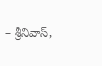– శ్రీనివాస్,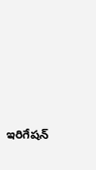ఇరిగేషన్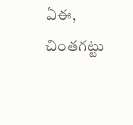ఏఈ, చింతగట్టు